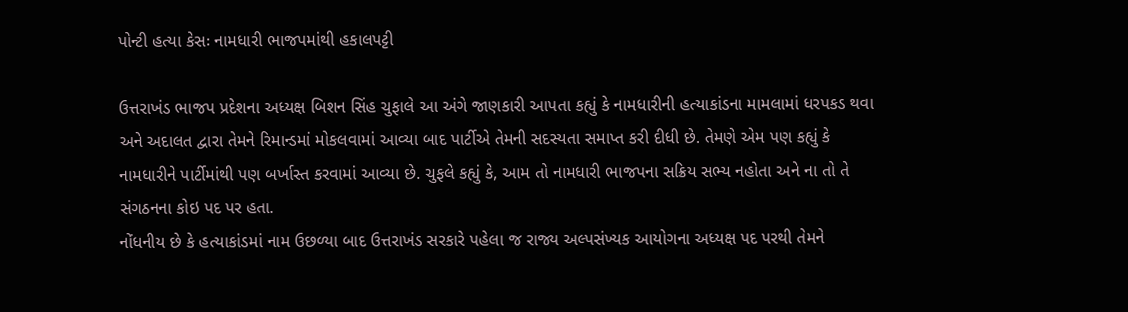પોન્ટી હત્યા કેસઃ નામધારી ભાજપમાંથી હકાલપટ્ટી

ઉત્તરાખંડ ભાજપ પ્રદેશના અધ્યક્ષ બિશન સિંહ ચુફાલે આ અંગે જાણકારી આપતા કહ્યું કે નામધારીની હત્યાકાંડના મામલામાં ધરપકડ થવા અને અદાલત દ્વારા તેમને રિમાન્ડમાં મોકલવામાં આવ્યા બાદ પાર્ટીએ તેમની સદસ્યતા સમાપ્ત કરી દીધી છે. તેમણે એમ પણ કહ્યું કે નામધારીને પાર્ટીમાંથી પણ બર્ખાસ્ત કરવામાં આવ્યા છે. ચુફલે કહ્યું કે, આમ તો નામધારી ભાજપના સક્રિય સભ્ય નહોતા અને ના તો તે સંગઠનના કોઇ પદ પર હતા.
નોંધનીય છે કે હત્યાકાંડમાં નામ ઉછળ્યા બાદ ઉત્તરાખંડ સરકારે પહેલા જ રાજ્ય અલ્પસંખ્યક આયોગના અધ્યક્ષ પદ પરથી તેમને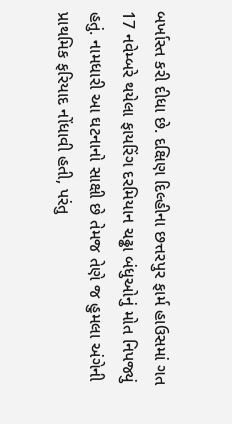બર્ખાસ્ત કરી દીધા છે. દક્ષિણ દિલ્હીના છત્તરપુર ફાર્મ હાઉસમાં ગત 17 નવેમ્બરે થયેલા ફાયરિંગ દરમિયાન ચઢ્ઢા બંધુઓનું મોત નિપજ્યું હતું. નામધારી આ ઘટનાનો સાક્ષી છે તેમજ તેણે જ હુમલા અંગેની પ્રાથમિક ફરિયાદ નોંધાવી હતી, પરંતુ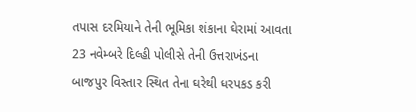તપાસ દરમિયાને તેની ભૂમિકા શંકાના ઘેરામાં આવતા 23 નવેમ્બરે દિલ્હી પોલીસે તેની ઉત્તરાખંડના બાજપુર વિસ્તાર સ્થિત તેના ઘરેથી ધરપકડ કરી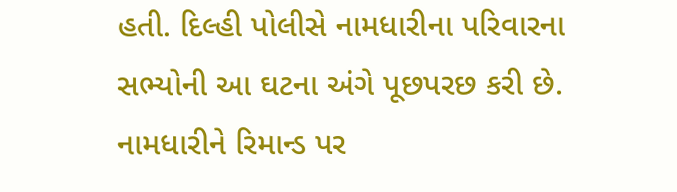હતી. દિલ્હી પોલીસે નામધારીના પરિવારના સભ્યોની આ ઘટના અંગે પૂછપરછ કરી છે.
નામધારીને રિમાન્ડ પર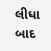લીધા બાદ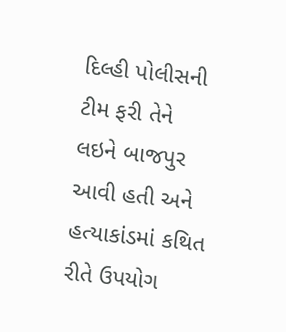દિલ્હી પોલીસની ટીમ ફરી તેને લઇને બાજપુર આવી હતી અને હત્યાકાંડમાં કથિત રીતે ઉપયોગ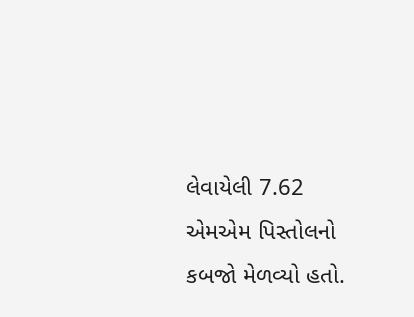લેવાયેલી 7.62 એમએમ પિસ્તોલનો કબજો મેળવ્યો હતો.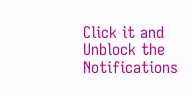Click it and Unblock the Notifications